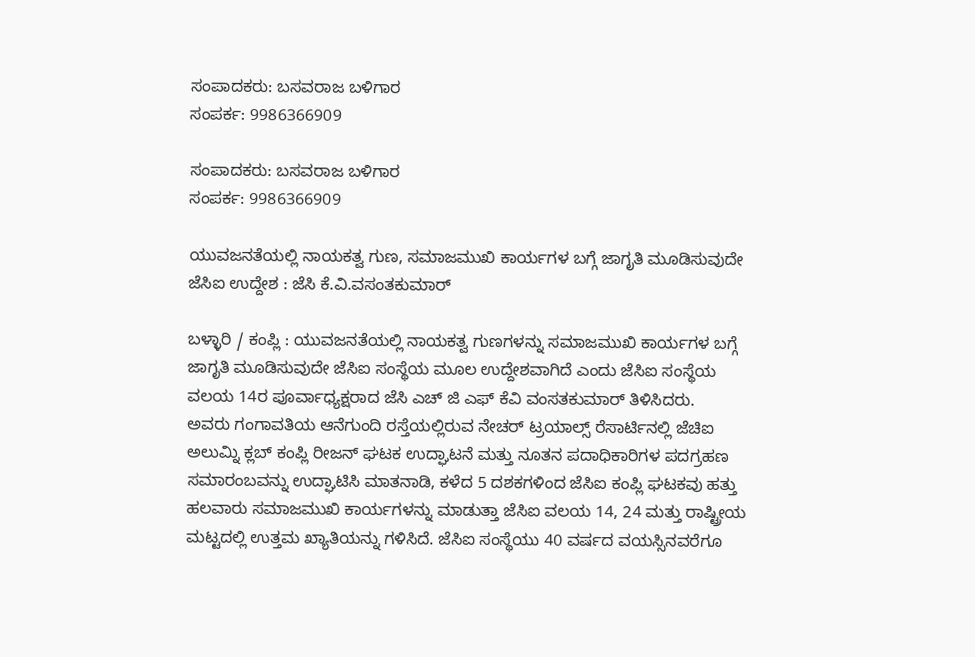ಸಂಪಾದಕರು: ಬಸವರಾಜ ಬಳಿಗಾರ
ಸಂಪರ್ಕ: 9986366909

ಸಂಪಾದಕರು: ಬಸವರಾಜ ಬಳಿಗಾರ
ಸಂಪರ್ಕ: 9986366909

ಯುವಜನತೆಯಲ್ಲಿ ನಾಯಕತ್ವ ಗುಣ, ಸಮಾಜಮುಖಿ ಕಾರ್ಯಗಳ ಬಗ್ಗೆ ಜಾಗೃತಿ ಮೂಡಿಸುವುದೇ ಜೆಸಿಐ ಉದ್ದೇಶ : ಜೆಸಿ ಕೆ.ವಿ.ವಸಂತಕುಮಾರ್

ಬಳ್ಳಾರಿ / ಕಂಪ್ಲಿ : ಯುವಜನತೆಯಲ್ಲಿ ನಾಯಕತ್ವ ಗುಣಗಳನ್ನು ಸಮಾಜಮುಖಿ ಕಾರ್ಯಗಳ ಬಗ್ಗೆ ಜಾಗೃತಿ ಮೂಡಿಸುವುದೇ ಜೆಸಿಐ ಸಂಸ್ಥೆಯ ಮೂಲ ಉದ್ದೇಶವಾಗಿದೆ ಎಂದು ಜೆಸಿಐ ಸಂಸ್ಥೆಯ ವಲಯ 14ರ ಪೂರ್ವಾಧ್ಯಕ್ಷರಾದ ಜೆಸಿ ಎಚ್ ಜಿ ಎಫ್ ಕೆವಿ ವಂಸತಕುಮಾರ್ ತಿಳಿಸಿದರು.
ಅವರು ಗಂಗಾವತಿಯ ಆನೆಗುಂದಿ ರಸ್ತೆಯಲ್ಲಿರುವ ನೇಚರ್ ಟ್ರಯಾಲ್ಸ್ ರೆಸಾರ್ಟಿನಲ್ಲಿ ಜೆಚಿಐ ಅಲುಮ್ನಿ ಕ್ಲಬ್ ಕಂಪ್ಲಿ ರೀಜನ್ ಘಟಕ ಉದ್ಘಾಟನೆ ಮತ್ತು ನೂತನ ಪದಾಧಿಕಾರಿಗಳ ಪದಗ್ರಹಣ ಸಮಾರಂಬವನ್ನು ಉದ್ಘಾಟಿಸಿ ಮಾತನಾಡಿ, ಕಳೆದ 5 ದಶಕಗಳಿಂದ ಜೆಸಿಐ ಕಂಪ್ಲಿ ಘಟಕವು ಹತ್ತು ಹಲವಾರು ಸಮಾಜಮುಖಿ ಕಾರ್ಯಗಳನ್ನು ಮಾಡುತ್ತಾ ಜೆಸಿಐ ವಲಯ 14, 24 ಮತ್ತು ರಾಷ್ಟ್ರೀಯ ಮಟ್ಟದಲ್ಲಿ ಉತ್ತಮ ಖ್ಯಾತಿಯನ್ನು ಗಳಿಸಿದೆ. ಜೆಸಿಐ ಸಂಸ್ಥೆಯು 40 ವರ್ಷದ ವಯಸ್ಸಿನವರೆಗೂ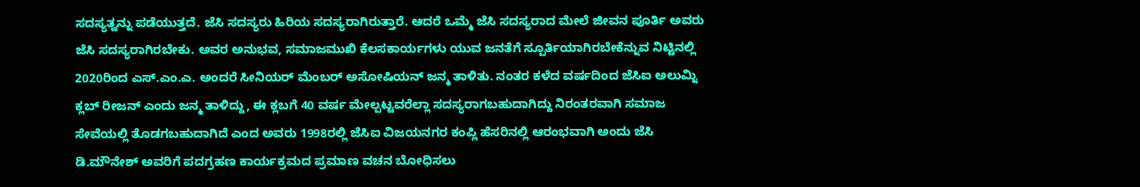ಸದಸ್ಯತ್ವನ್ನು ಪಡೆಯುತ್ತದೆ. ಜೆಸಿ ಸದಸ್ಯರು ಹಿರಿಯ ಸದಸ್ಯರಾಗಿರುತ್ತಾರೆ. ಆದರೆ ಒಮ್ಮೆ ಜೆಸಿ ಸದಸ್ಯರಾದ ಮೇಲೆ ಜೀವನ ಪೂರ್ತಿ ಅವರು ಜೆಸಿ ಸದಸ್ಯರಾಗಿರಬೇಕು. ಅವರ ಅನುಭವ, ಸಮಾಜಮುಖಿ ಕೆಲಸಕಾರ್ಯಗಳು ಯುವ ಜನತೆಗೆ ಸ್ಪೂರ್ತಿಯಾಗಿರಬೇಕೆನ್ನುವ ನಿಟ್ಟಿನಲ್ಲಿ 2020ರಿಂದ ಎಸ್.ಎಂ.ಎ. ಅಂದರೆ ಸೀನಿಯರ್ ಮೆಂಬರ್ ಅಸೋಷಿಯನ್ ಜನ್ಮ ತಾಳಿತು. ನಂತರ ಕಳೆದ ವರ್ಷದಿಂದ ಜೆಸಿಐ ಅಲುಮ್ನಿ ಕ್ಲಬ್ ರೀಜನ್ ಎಂದು ಜನ್ಮ ತಾಳಿದ್ದು, ಈ ಕ್ಲಬಗೆ 40 ವರ್ಷ ಮೇಲ್ಪಟ್ಟವರೆಲ್ಲಾ ಸದಸ್ಯರಾಗಬಹುದಾಗಿದ್ದು ನಿರಂತರವಾಗಿ ಸಮಾಜ ಸೇವೆಯಲ್ಲಿ ತೊಡಗಬಹುದಾಗಿದೆ ಎಂದ ಅವರು 1998ರಲ್ಲಿ ಜೆಸಿಐ ವಿಜಯನಗರ ಕಂಪ್ಲಿ ಹೆಸರಿನಲ್ಲಿ ಆರಂಭವಾಗಿ ಅಂದು ಜೆಸಿ ಡಿ.ಮೌನೇಶ್ ಅವರಿಗೆ ಪದಗ್ರಹಣ ಕಾರ್ಯಕ್ರಮದ ಪ್ರಮಾಣ ವಚನ ಬೋಧಿಸಲು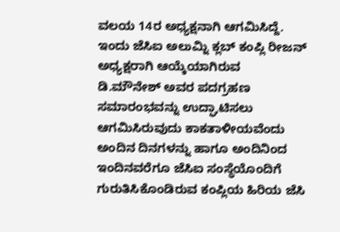ವಲಯ 14ರ ಅಧ್ಯಕ್ಷನಾಗಿ ಆಗಮಿಸಿದ್ದೆ. ಇಂದು ಜೆಸಿಐ ಅಲುಮ್ನಿ ಕ್ಲಬ್ ಕಂಪ್ಲಿ ರೀಜನ್ ಅಧ್ಯಕ್ಷರಾಗಿ ಆಯ್ಕೆಯಾಗಿರುವ ಡಿ.ಮೌನೇಶ್ ಅವರ ಪದಗ್ರಹಣ ಸಮಾರಂಭವನ್ನು ಉದ್ಘಾಟಿಸಲು ಆಗಮಿಸಿರುವುದು ಕಾಕತಾಳೀಯವೆಂದು ಅಂದಿನ ದಿನಗಳನ್ನು ಹಾಗೂ ಅಂದಿನಿಂದ ಇಂದಿನವರೆಗೂ ಜೆಸಿಐ ಸಂಸ್ಥೆಯೊಂದಿಗೆ ಗುರುತಿಸಿಕೊಂಡಿರುವ ಕಂಪ್ಲಿಯ ಹಿರಿಯ ಜೆಸಿ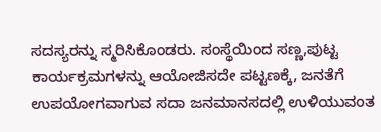ಸದಸ್ಯರನ್ನು ಸ್ಮರಿಸಿಕೊಂಡರು. ಸಂಸ್ಥೆಯಿಂದ ಸಣ್ಣ,ಪುಟ್ಟ ಕಾರ್ಯಕ್ರಮಗಳನ್ನು ಆಯೋಜಿಸದೇ ಪಟ್ಟಣಕ್ಕೆ, ಜನತೆಗೆ ಉಪಯೋಗವಾಗುವ ಸದಾ ಜನಮಾನಸದಲ್ಲಿ ಉಳಿಯುವಂತ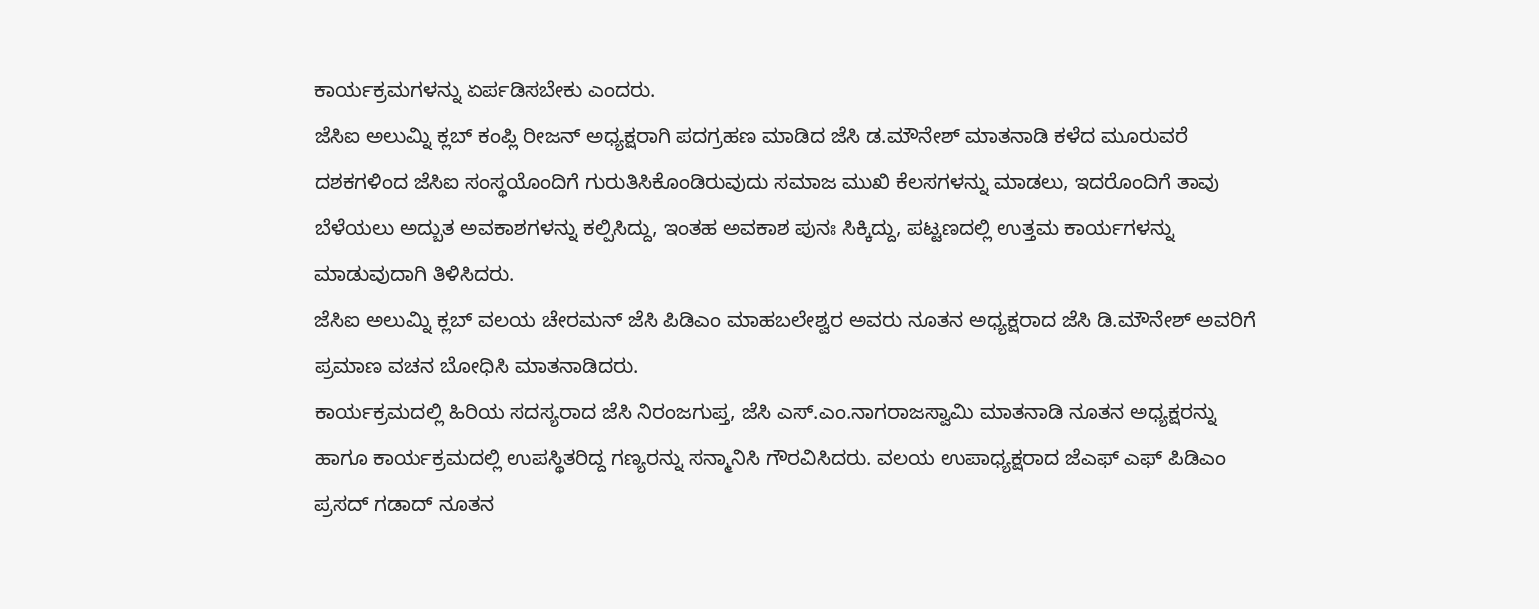ಕಾರ್ಯಕ್ರಮಗಳನ್ನು ಏರ್ಪಡಿಸಬೇಕು ಎಂದರು.
ಜೆಸಿಐ ಅಲುಮ್ನಿ ಕ್ಲಬ್ ಕಂಪ್ಲಿ ರೀಜನ್ ಅಧ್ಯಕ್ಷರಾಗಿ ಪದಗ್ರಹಣ ಮಾಡಿದ ಜೆಸಿ ಡ.ಮೌನೇಶ್ ಮಾತನಾಡಿ ಕಳೆದ ಮೂರುವರೆ ದಶಕಗಳಿಂದ ಜೆಸಿಐ ಸಂಸ್ಥಯೊಂದಿಗೆ ಗುರುತಿಸಿಕೊಂಡಿರುವುದು ಸಮಾಜ ಮುಖಿ ಕೆಲಸಗಳನ್ನು ಮಾಡಲು, ಇದರೊಂದಿಗೆ ತಾವು ಬೆಳೆಯಲು ಅದ್ಬುತ ಅವಕಾಶಗಳನ್ನು ಕಲ್ಪಿಸಿದ್ದು, ಇಂತಹ ಅವಕಾಶ ಪುನಃ ಸಿಕ್ಕಿದ್ದು, ಪಟ್ಟಣದಲ್ಲಿ ಉತ್ತಮ ಕಾರ್ಯಗಳನ್ನು ಮಾಡುವುದಾಗಿ ತಿಳಿಸಿದರು.
ಜೆಸಿಐ ಅಲುಮ್ನಿ ಕ್ಲಬ್ ವಲಯ ಚೇರಮನ್ ಜೆಸಿ ಪಿಡಿಎಂ ಮಾಹಬಲೇಶ್ವರ ಅವರು ನೂತನ ಅಧ್ಯಕ್ಷರಾದ ಜೆಸಿ ಡಿ.ಮೌನೇಶ್ ಅವರಿಗೆ ಪ್ರಮಾಣ ವಚನ ಬೋಧಿಸಿ ಮಾತನಾಡಿದರು.
ಕಾರ್ಯಕ್ರಮದಲ್ಲಿ ಹಿರಿಯ ಸದಸ್ಯರಾದ ಜೆಸಿ ನಿರಂಜಗುಪ್ತ, ಜೆಸಿ ಎಸ್.ಎಂ.ನಾಗರಾಜಸ್ವಾಮಿ ಮಾತನಾಡಿ ನೂತನ ಅಧ್ಯಕ್ಷರನ್ನು ಹಾಗೂ ಕಾರ್ಯಕ್ರಮದಲ್ಲಿ ಉಪಸ್ಥಿತರಿದ್ದ ಗಣ್ಯರನ್ನು ಸನ್ಮಾನಿಸಿ ಗೌರವಿಸಿದರು. ವಲಯ ಉಪಾಧ್ಯಕ್ಷರಾದ ಜೆಎಫ್ ಎಫ್ ಪಿಡಿಎಂ ಪ್ರಸದ್ ಗಡಾದ್ ನೂತನ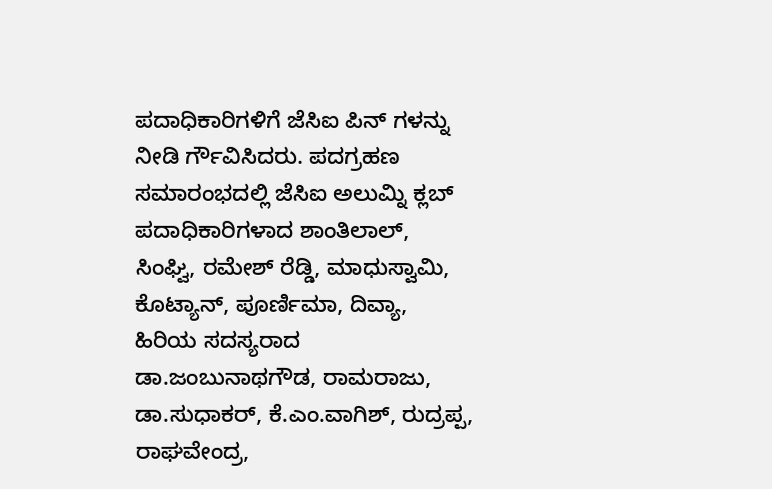ಪದಾಧಿಕಾರಿಗಳಿಗೆ ಜೆಸಿಐ ಪಿನ್ ಗಳನ್ನು ನೀಡಿ ರ್ಗೌವಿಸಿದರು. ಪದಗ್ರಹಣ ಸಮಾರಂಭದಲ್ಲಿ ಜೆಸಿಐ ಅಲುಮ್ನಿ ಕ್ಲಬ್ ಪದಾಧಿಕಾರಿಗಳಾದ ಶಾಂತಿಲಾಲ್, ಸಿಂಘ್ವಿ, ರಮೇಶ್ ರೆಡ್ಡಿ, ಮಾಧುಸ್ವಾಮಿ, ಕೊಟ್ಯಾನ್, ಪೂರ್ಣಿಮಾ, ದಿವ್ಯಾ, ಹಿರಿಯ ಸದಸ್ಯರಾದ ಡಾ.ಜಂಬುನಾಥಗೌಡ, ರಾಮರಾಜು, ಡಾ.ಸುಧಾಕರ್, ಕೆ.ಎಂ.ವಾಗಿಶ್, ರುದ್ರಪ್ಪ, ರಾಘವೇಂದ್ರ,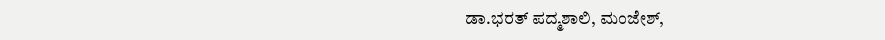ಡಾ.ಭರತ್ ಪದ್ಮಶಾಲಿ, ಮಂಜೇಶ್,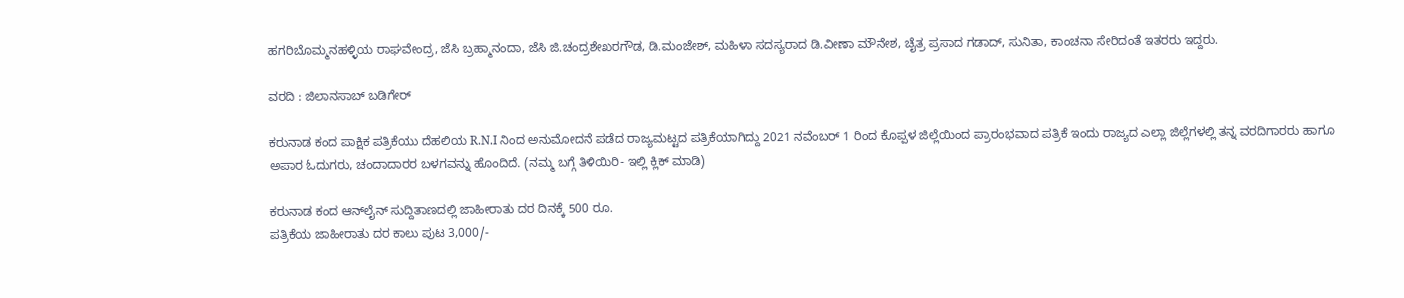ಹಗರಿಬೊಮ್ಮನಹಳ್ಳಿಯ ರಾಘವೇಂದ್ರ, ಜೆಸಿ ಬ್ರಹ್ಮಾನಂದಾ, ಜೆಸಿ ಜಿ.ಚಂದ್ರಶೇಖರಗೌಡ, ಡಿ.ಮಂಜೇಶ್, ಮಹಿಳಾ ಸದಸ್ಯರಾದ ಡಿ.ವೀಣಾ ಮೌನೇಶ, ಚೈತ್ರ ಪ್ರಸಾದ ಗಡಾದ್, ಸುನಿತಾ, ಕಾಂಚನಾ ಸೇರಿದಂತೆ ಇತರರು ಇದ್ದರು.

ವರದಿ : ಜಿಲಾನಸಾಬ್ ಬಡಿಗೇರ್

ಕರುನಾಡ ಕಂದ ಪಾಕ್ಷಿಕ ಪತ್ರಿಕೆಯು ದೆಹಲಿಯ R.N.I ನಿಂದ ಅನುಮೋದನೆ ಪಡೆದ ರಾಜ್ಯಮಟ್ಟದ ಪತ್ರಿಕೆಯಾಗಿದ್ದು 2021 ನವೆಂಬರ್ 1 ರಿಂದ ಕೊಪ್ಪಳ ಜಿಲ್ಲೆಯಿಂದ ಪ್ರಾರಂಭವಾದ ಪತ್ರಿಕೆ ಇಂದು ರಾಜ್ಯದ ಎಲ್ಲಾ ಜಿಲ್ಲೆಗಳಲ್ಲಿ ತನ್ನ ವರದಿಗಾರರು ಹಾಗೂ ಅಪಾರ ಓದುಗರು, ಚಂದಾದಾರರ ಬಳಗವನ್ನು ಹೊಂದಿದೆ. (ನಮ್ಮ ಬಗ್ಗೆ ತಿಳಿಯಿರಿ- ಇಲ್ಲಿ ಕ್ಲಿಕ್‌ ಮಾಡಿ)

ಕರುನಾಡ ಕಂದ ಆನ್‌ಲೈನ್‌ ಸುದ್ದಿತಾಣದಲ್ಲಿ ಜಾಹೀರಾತು ದರ ದಿನಕ್ಕೆ 500 ರೂ.
ಪತ್ರಿಕೆಯ ಜಾಹೀರಾತು ದರ ಕಾಲು ಪುಟ 3,000/-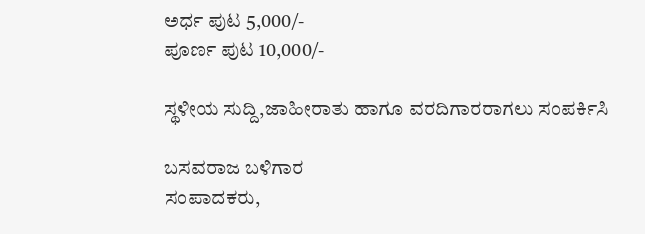ಅರ್ಧ ಪುಟ 5,000/-
ಪೂರ್ಣ ಪುಟ 10,000/-

ಸ್ಥಳೀಯ ಸುದ್ದಿ,ಜಾಹೀರಾತು ಹಾಗೂ ವರದಿಗಾರರಾಗಲು ಸಂಪರ್ಕಿಸಿ

ಬಸವರಾಜ ಬಳಿಗಾರ
ಸಂಪಾದಕರು,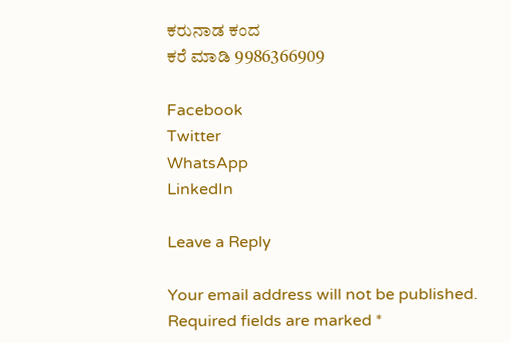ಕರುನಾಡ ಕಂದ
ಕರೆ ಮಾಡಿ 9986366909

Facebook
Twitter
WhatsApp
LinkedIn

Leave a Reply

Your email address will not be published. Required fields are marked *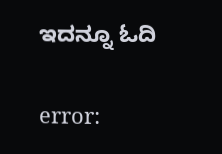ಇದನ್ನೂ ಓದಿ

error: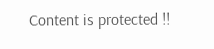Content is protected !!